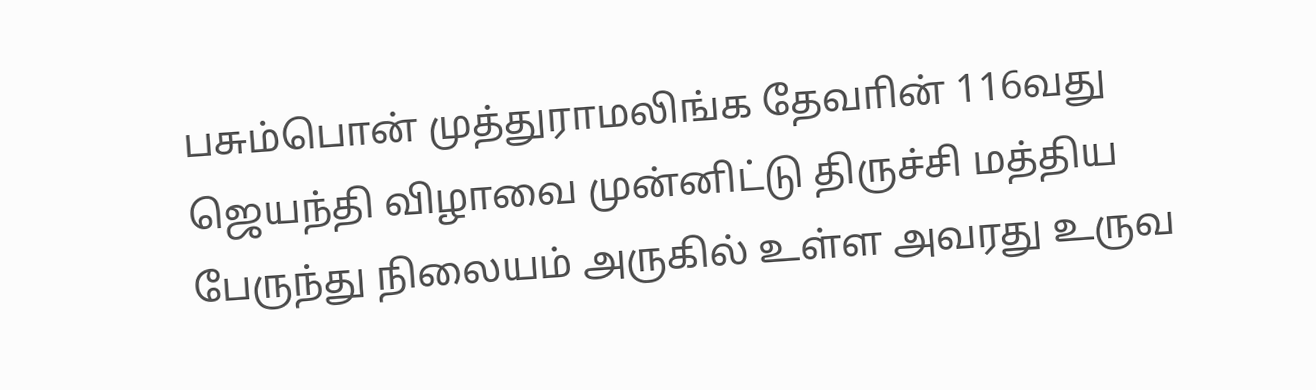பசும்பொன் முத்துராமலிங்க தேவாின் 116வது ஜெயந்தி விழாவை முன்னிட்டு திருச்சி மத்திய பேருந்து நிலையம் அருகில் உள்ள அவரது உருவ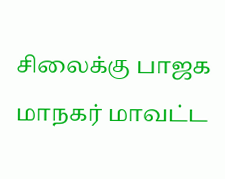சிலைக்கு பாஜக மாநகர் மாவட்ட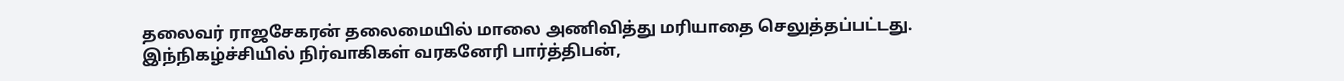தலைவர் ராஜசேகரன் தலைமையில் மாலை அணிவித்து மரியாதை செலுத்தப்பட்டது. இந்நிகழ்ச்சியில் நிர்வாகிகள் வரகனேரி பார்த்திபன்,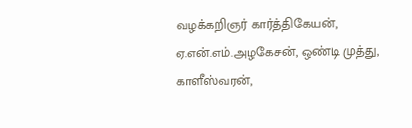வழக்கறிஞர் கார்த்திகேயன், ஏ.என்.எம்.அழகேசன், ஒண்டி முத்து, காளீஸ்வரன்,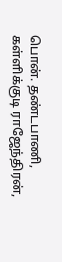பொன். தண்டபாணி, கள்ளிக்குடி ராஜேந்திரன்,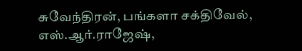சுவேந்திரன், பங்களா சக்திவேல், எஸ்.ஆர்.ராஜேஷ்,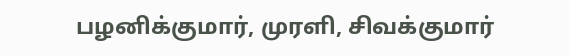பழனிக்குமார், முரளி, சிவக்குமார்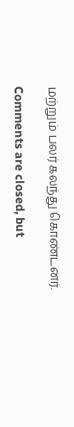மற்றும் பலர் கலந்து கொண்டனர்.

Comments are closed, but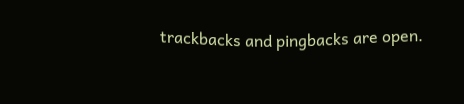trackbacks and pingbacks are open.